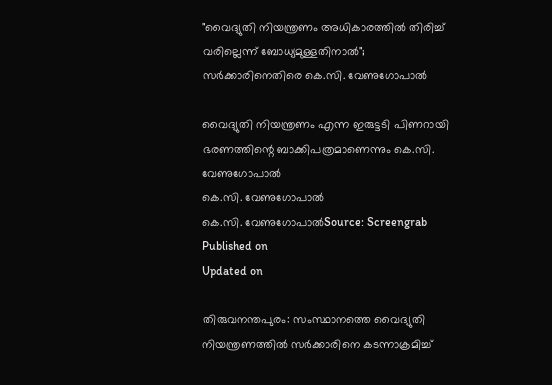"വൈദ്യുതി നിയന്ത്രണം അധികാരത്തിൽ തിരിച്ച് വരില്ലെന്ന് ബോധ്യമുള്ളതിനാൽ"; സർക്കാരിനെതിരെ കെ.സി. വേണുഗോപാൽ

വൈദ്യുതി നിയന്ത്രണം എന്ന ഇരുട്ടടി പിണറായി ഭരണത്തിന്റെ ബാക്കിപത്രമാണെന്നും കെ.സി. വേണുഗോപാൽ
കെ.സി. വേണുഗോപാൽ
കെ.സി. വേണുഗോപാൽSource: Screengrab
Published on
Updated on

തിരുവനന്തപുരം: സംസ്ഥാനത്തെ വൈദ്യുതി നിയന്ത്രണത്തിൽ സർക്കാരിനെ കടന്നാക്രമിച്ച്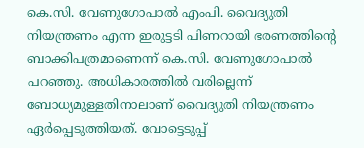കെ.സി. വേണുഗോപാൽ എംപി. വൈദ്യുതി നിയന്ത്രണം എന്ന ഇരുട്ടടി പിണറായി ഭരണത്തിന്റെ ബാക്കിപത്രമാണെന്ന് കെ.സി. വേണുഗോപാൽ പറഞ്ഞു. അധികാരത്തിൽ വരില്ലെന്ന് ബോധ്യമുള്ളതിനാലാണ് വൈദ്യുതി നിയന്ത്രണം ഏർപ്പെടുത്തിയത്. വോട്ടെടുപ്പ്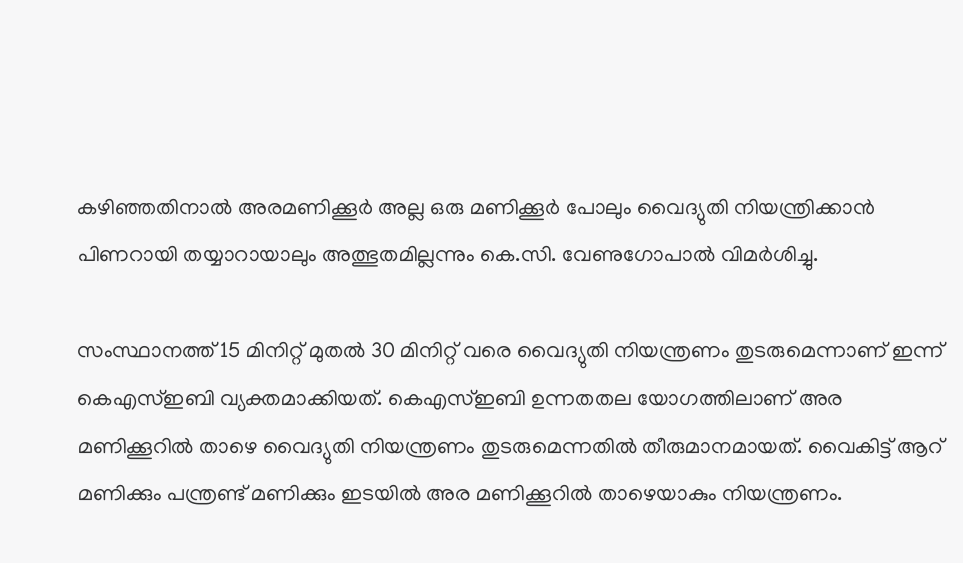കഴിഞ്ഞതിനാൽ അരമണിക്കൂർ അല്ല ഒരു മണിക്കൂർ പോലും വൈദ്യുതി നിയന്ത്രിക്കാൻ പിണറായി തയ്യാറായാലും അത്ഭുതമില്ലന്നും കെ.സി. വേണുഗോപാൽ വിമർശിച്ചു.

സംസ്ഥാനത്ത് 15 മിനിറ്റ് മുതൽ 30 മിനിറ്റ് വരെ വൈദ്യുതി നിയന്ത്രണം തുടരുമെന്നാണ് ഇന്ന് കെഎസ്ഇബി വ്യക്തമാക്കിയത്. കെഎസ്ഇബി ഉന്നതതല യോഗത്തിലാണ് അര മണിക്കൂറിൽ താഴെ വൈദ്യുതി നിയന്ത്രണം തുടരുമെന്നതിൽ തീരുമാനമായത്. വൈകിട്ട് ആറ് മണിക്കും പന്ത്രണ്ട് മണിക്കും ഇടയിൽ അര മണിക്കൂറിൽ താഴെയാകും നിയന്ത്രണം.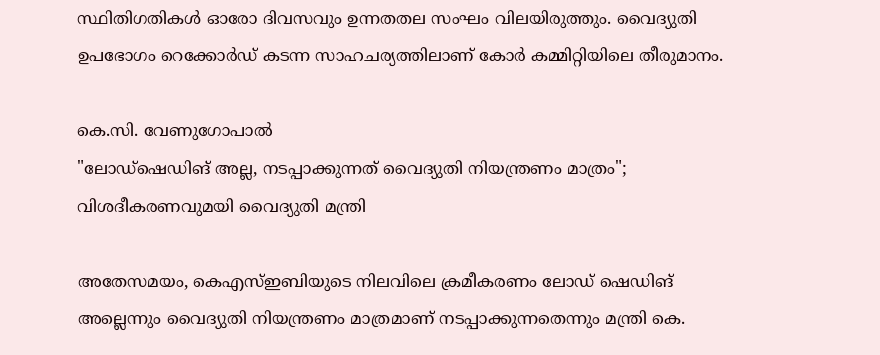സ്ഥിതിഗതികൾ ഓരോ ദിവസവും ഉന്നതതല സംഘം വിലയിരുത്തും. വൈദ്യുതി ഉപഭോഗം റെക്കോർഡ് കടന്ന സാഹചര്യത്തിലാണ് കോർ കമ്മിറ്റിയിലെ തീരുമാനം.

കെ.സി. വേണുഗോപാൽ
"ലോഡ്ഷെഡിങ് അല്ല, നടപ്പാക്കുന്നത് വൈദ്യുതി നിയന്ത്രണം മാത്രം"; വിശദീകരണവുമയി വൈദ്യുതി മന്ത്രി

അതേസമയം, കെഎസ്ഇബിയുടെ നിലവിലെ ക്രമീകരണം ലോഡ് ഷെഡിങ് അല്ലെന്നും വൈദ്യുതി നിയന്ത്രണം മാത്രമാണ് നടപ്പാക്കുന്നതെന്നും മന്ത്രി കെ.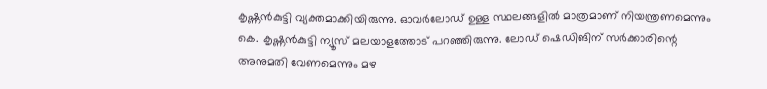കൃഷ്ണൻകുട്ടി വ്യക്തമാക്കിയിരുന്നു. ഓവർലോഡ് ഉള്ള സ്ഥലങ്ങളിൽ മാത്രമാണ് നിയന്ത്രണമെന്നും കെ. കൃഷ്ണൻകുട്ടി ന്യൂസ് മലയാളത്തോട് പറഞ്ഞിരുന്നു. ലോഡ് ഷെഡിങിന് സർക്കാരിന്റെ അനുമതി വേണമെന്നും മഴ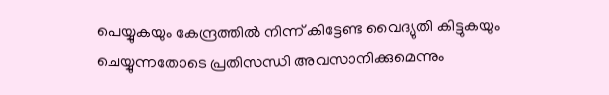പെയ്യുകയും കേന്ദ്രത്തിൽ നിന്ന് കിട്ടേണ്ട വൈദ്യുതി കിട്ടുകയും ചെയ്യുന്നതോടെ പ്രതിസന്ധി അവസാനിക്കുമെന്നും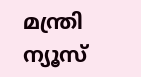മന്ത്രി ന്യൂസ്‌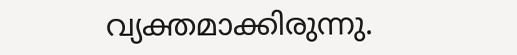വ്യക്തമാക്കിരുന്നു.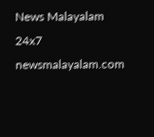News Malayalam 24x7
newsmalayalam.com